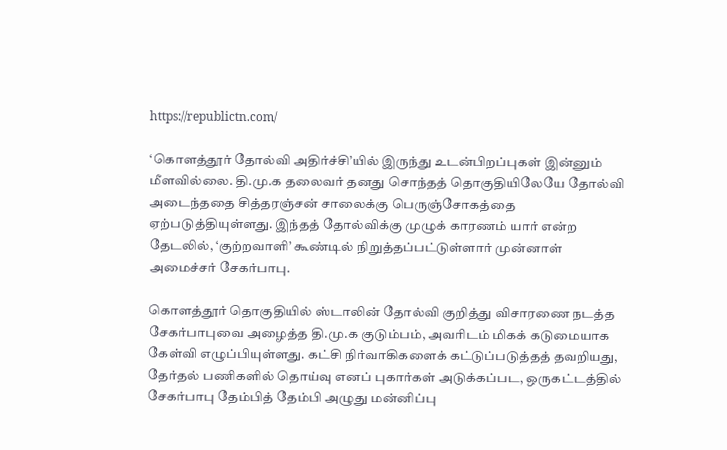https://republictn.com/

‘கொளத்தூர் தோல்வி அதிர்ச்சி’யில் இருந்து உடன்பிறப்புகள் இன்னும் மீளவில்லை. தி.மு.க தலைவர் தனது சொந்தத் தொகுதியிலேயே தோல்வி அடைந்ததை சித்தரஞ்சன் சாலைக்கு பெருஞ்சோகத்தை ஏற்படுத்தியுள்ளது. இந்தத் தோல்விக்கு முழுக் காரணம் யார் என்ற தேடலில், ‘குற்றவாளி’ கூண்டில் நிறுத்தப்பட்டுள்ளார் முன்னாள் அமைச்சர் சேகர்பாபு.

கொளத்தூர் தொகுதியில் ஸ்டாலின் தோல்வி குறித்து விசாரணை நடத்த சேகர்பாபுவை அழைத்த தி.மு.க குடும்பம், அவரிடம் மிகக் கடுமையாக கேள்வி எழுப்பியுள்ளது. கட்சி நிர்வாகிகளைக் கட்டுப்படுத்தத் தவறியது, தேர்தல் பணிகளில் தொய்வு எனப் புகார்கள் அடுக்கப்பட, ஒருகட்டத்தில் சேகர்பாபு தேம்பித் தேம்பி அழுது மன்னிப்பு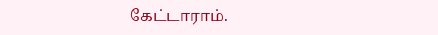கேட்டாராம்.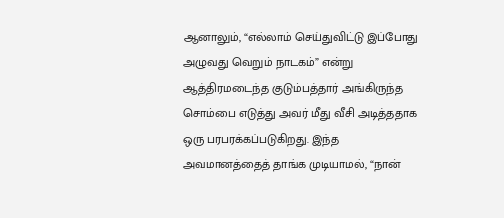ஆனாலும், “எல்லாம் செய்துவிட்டு இப்போது அழுவது வெறும் நாடகம்” என்று ஆத்திரமடைந்த குடும்பத்தார் அங்கிருந்த சொம்பை எடுத்து அவர் மீது வீசி அடித்ததாக ஒரு பரபரக்கப்படுகிறது. இந்த அவமானத்தைத் தாங்க முடியாமல், “நான்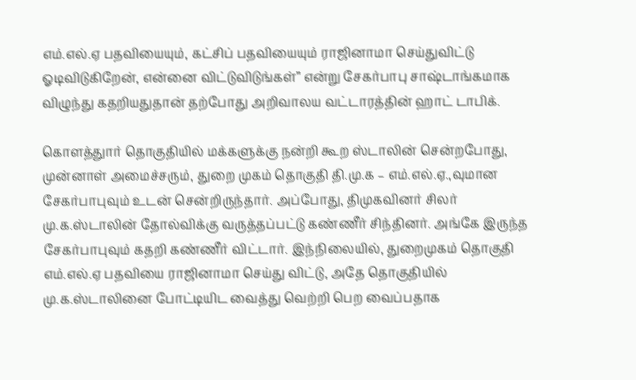எம்.எல்.ஏ பதவியையும், கட்சிப் பதவியையும் ராஜினாமா செய்துவிட்டு ஓடிவிடுகிறேன், என்னை விட்டுவிடுங்கள்” என்று சேகர்பாபு சாஷ்டாங்கமாக விழுந்து கதறியதுதான் தற்போது அறிவாலய வட்டாரத்தின் ஹாட் டாபிக்.

கொளத்துார் தொகுதியில் மக்களுக்கு நன்றி கூற ஸ்டாலின் சென்றபோது, முன்னாள் அமைச்சரும், துறை முகம் தொகுதி தி.மு.க – எம்.எல்.ஏ.,வுமான சேகர்பாபுவும் உடன் சென்றிருந்தார். அப்போது, திமுகவினர் சிலர் மு.க.ஸ்டாலின் தோல்விக்கு வருத்தப்பட்டு கண்ணீர் சிந்தினர். அங்கே இருந்த சேகர்பாபுவும் கதறி கண்ணீர் விட்டார். இந்நிலையில், துறைமுகம் தொகுதி எம்.எல்.ஏ பதவியை ராஜினாமா செய்து விட்டு, அதே தொகுதியில் மு.க.ஸ்டாலினை போட்டியிட வைத்து வெற்றி பெற வைப்பதாக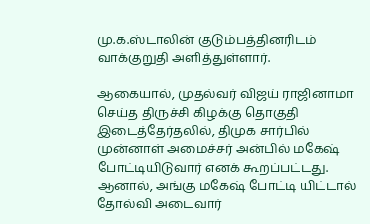மு.க.ஸ்டாலின் குடும்பத்தினரிடம் வாக்குறுதி அளித்துள்ளார்.

ஆகையால், முதல்வர் விஜய் ராஜினாமா செய்த திருச்சி கிழக்கு தொகுதி இடைத்தேர்தலில், திமுக சார்பில் முன்னாள் அமைச்சர் அன்பில் மகேஷ் போட்டியிடுவார் எனக் கூறப்பட்டது. ஆனால், அங்கு மகேஷ் போட்டி யிட்டால் தோல்வி அடைவார்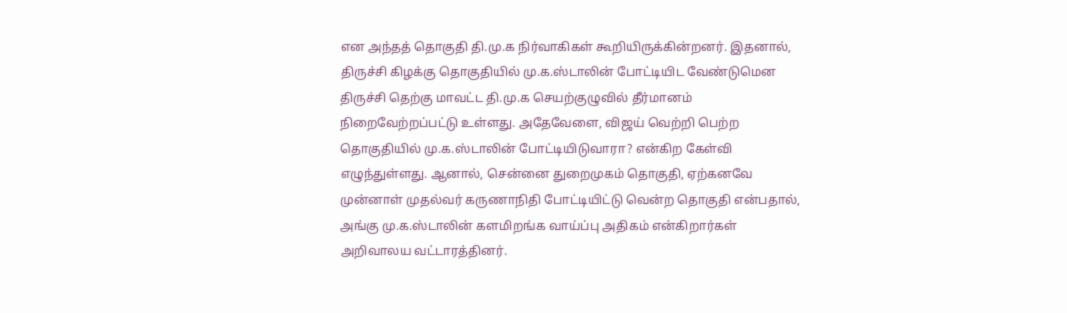என அந்தத் தொகுதி தி.மு.க நிர்வாகிகள் கூறியிருக்கின்றனர். இதனால், திருச்சி கிழக்கு தொகுதியில் மு.க.ஸ்டாலின் போட்டியிட வேண்டுமென திருச்சி தெற்கு மாவட்ட தி.மு.க செயற்குழுவில் தீர்மானம் நிறைவேற்றப்பட்டு உள்ளது. அதேவேளை, விஜய் வெற்றி பெற்ற தொகுதியில் மு.க.ஸ்டாலின் போட்டியிடுவாரா? என்கிற கேள்வி எழுந்துள்ளது. ஆனால், சென்னை துறைமுகம் தொகுதி, ஏற்கனவே முன்னாள் முதல்வர் கருணாநிதி போட்டியிட்டு வென்ற தொகுதி என்பதால், அங்கு மு.க.ஸ்டாலின் களமிறங்க வாய்ப்பு அதிகம் என்கிறார்கள் அறிவாலய வட்டாரத்தினர்.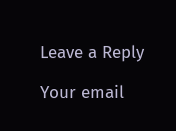Leave a Reply

Your email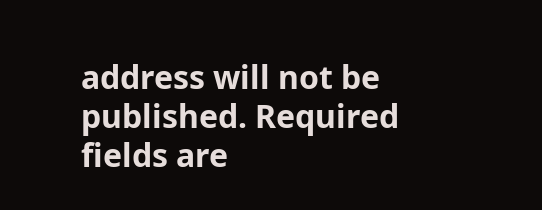address will not be published. Required fields are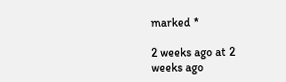marked *

2 weeks ago at 2 weeks ago